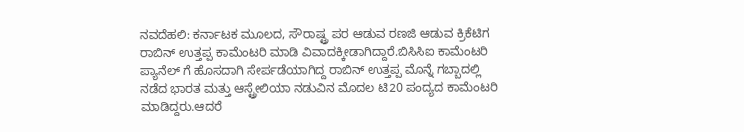ನವದೆಹಲಿ: ಕರ್ನಾಟಕ ಮೂಲದ, ಸೌರಾಷ್ಟ್ರ ಪರ ಆಡುವ ರಣಜಿ ಆಡುವ ಕ್ರಿಕೆಟಿಗ ರಾಬಿನ್ ಉತ್ತಪ್ಪ ಕಾಮೆಂಟರಿ ಮಾಡಿ ವಿವಾದಕ್ಕೀಡಾಗಿದ್ದಾರೆ.ಬಿಸಿಸಿಐ ಕಾಮೆಂಟರಿ ಪ್ಯಾನೆಲ್ ಗೆ ಹೊಸದಾಗಿ ಸೇರ್ಪಡೆಯಾಗಿದ್ದ ರಾಬಿನ್ ಉತ್ತಪ್ಪ ಮೊನ್ನೆ ಗಬ್ಬಾದಲ್ಲಿ ನಡೆದ ಭಾರತ ಮತ್ತು ಆಸ್ಟ್ರೇಲಿಯಾ ನಡುವಿನ ಮೊದಲ ಟಿ20 ಪಂದ್ಯದ ಕಾಮೆಂಟರಿ ಮಾಡಿದ್ದರು.ಆದರೆ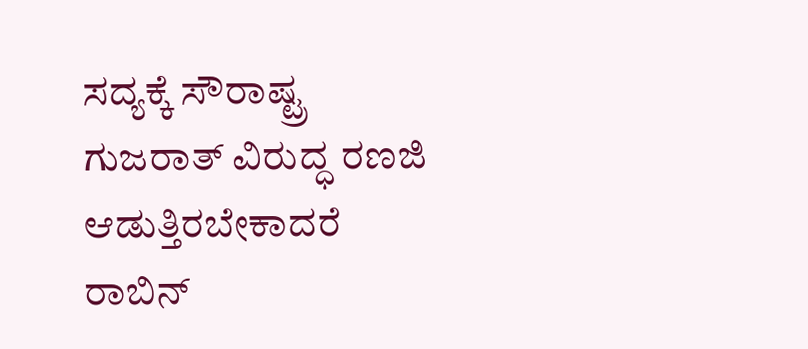ಸದ್ಯಕ್ಕೆ ಸೌರಾಷ್ಟ್ರ ಗುಜರಾತ್ ವಿರುದ್ಧ ರಣಜಿ ಆಡುತ್ತಿರಬೇಕಾದರೆ ರಾಬಿನ್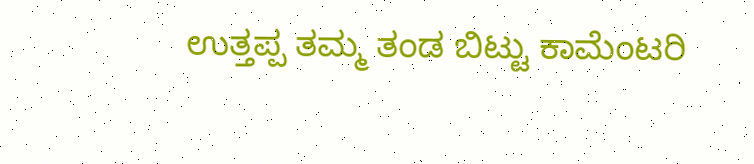ಉತ್ತಪ್ಪ ತಮ್ಮ ತಂಡ ಬಿಟ್ಟು ಕಾಮೆಂಟರಿ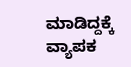ಮಾಡಿದ್ದಕ್ಕೆ ವ್ಯಾಪಕ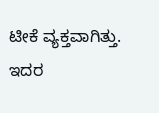ಟೀಕೆ ವ್ಯಕ್ತವಾಗಿತ್ತು. ಇದರ